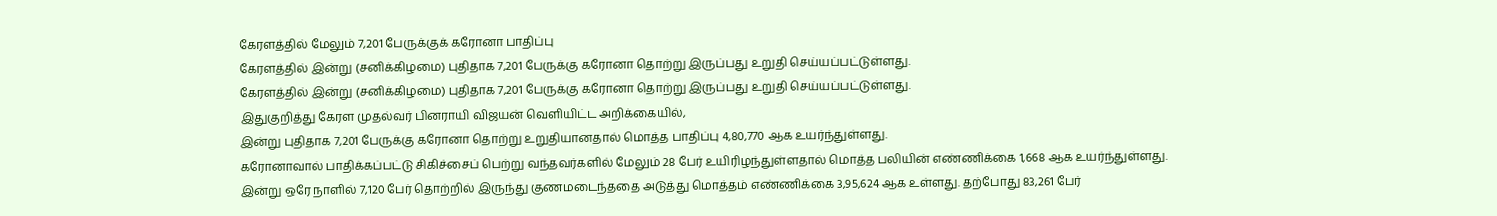கேரளத்தில் மேலும் 7,201 பேருக்குக் கரோனா பாதிப்பு
கேரளத்தில் இன்று (சனிக்கிழமை) புதிதாக 7,201 பேருக்கு கரோனா தொற்று இருப்பது உறுதி செய்யப்பட்டுள்ளது.
கேரளத்தில் இன்று (சனிக்கிழமை) புதிதாக 7,201 பேருக்கு கரோனா தொற்று இருப்பது உறுதி செய்யப்பட்டுள்ளது.
இதுகுறித்து கேரள முதல்வர் பினராயி விஜயன் வெளியிட்ட அறிக்கையில்,
இன்று புதிதாக 7,201 பேருக்கு கரோனா தொற்று உறுதியானதால் மொத்த பாதிப்பு 4,80,770 ஆக உயர்ந்துள்ளது.
கரோனாவால் பாதிக்கப்பட்டு சிகிச்சைப் பெற்று வந்தவர்களில் மேலும் 28 பேர் உயிரிழந்துள்ளதால் மொத்த பலியின் எண்ணிக்கை 1,668 ஆக உயர்ந்துள்ளது.
இன்று ஒரே நாளில் 7,120 பேர் தொற்றில் இருந்து குணமடைந்ததை அடுத்து மொத்தம் எண்ணிக்கை 3,95,624 ஆக உள்ளது. தற்போது 83,261 பேர்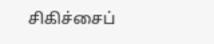சிகிச்சைப்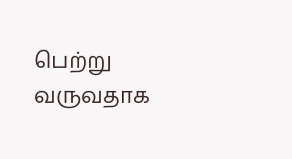பெற்று வருவதாக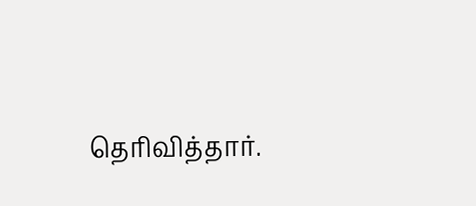தெரிவித்தார்.